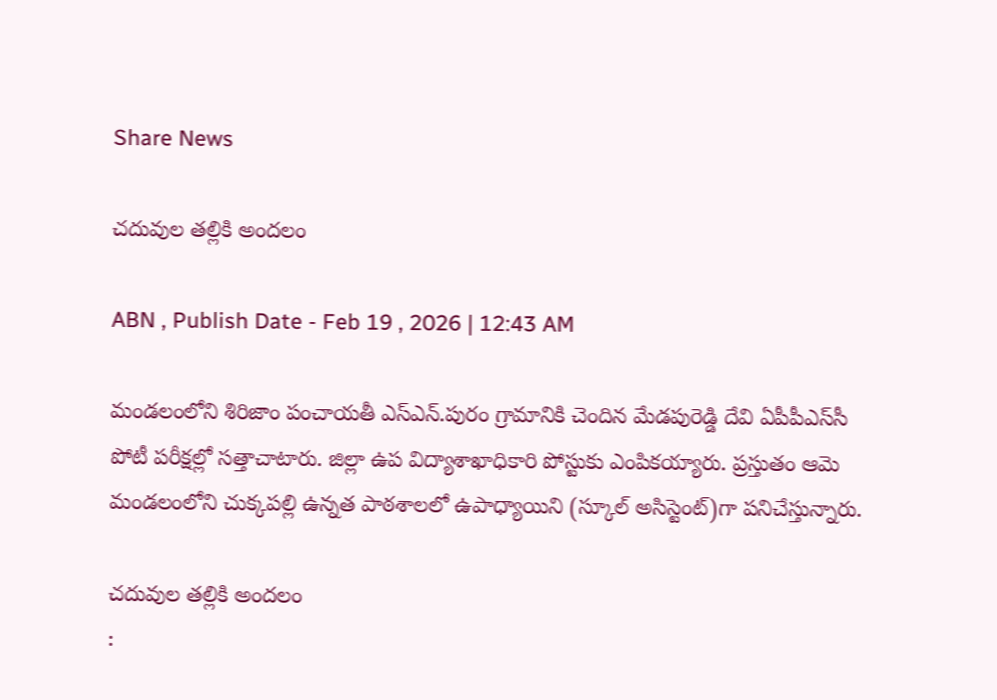Share News

చదువుల తల్లికి అందలం

ABN , Publish Date - Feb 19 , 2026 | 12:43 AM

మండలంలోని శిరిజాం పంచాయతీ ఎస్‌ఎన్‌.పురం గ్రామానికి చెందిన మేడపురెడ్డి దేవి ఏపీపీఎస్‌సీ పోటీ పరీక్షల్లో సత్తాచాటారు. జిల్లా ఉప విద్యాశాఖాధికారి పోస్టుకు ఎంపికయ్యారు. ప్రస్తుతం ఆమె మండలంలోని చుక్కపల్లి ఉన్నత పాఠశాలలో ఉపాధ్యాయిని (స్కూల్‌ అసిస్టెంట్‌)గా పనిచేస్తున్నారు.

చదువుల తల్లికి అందలం
: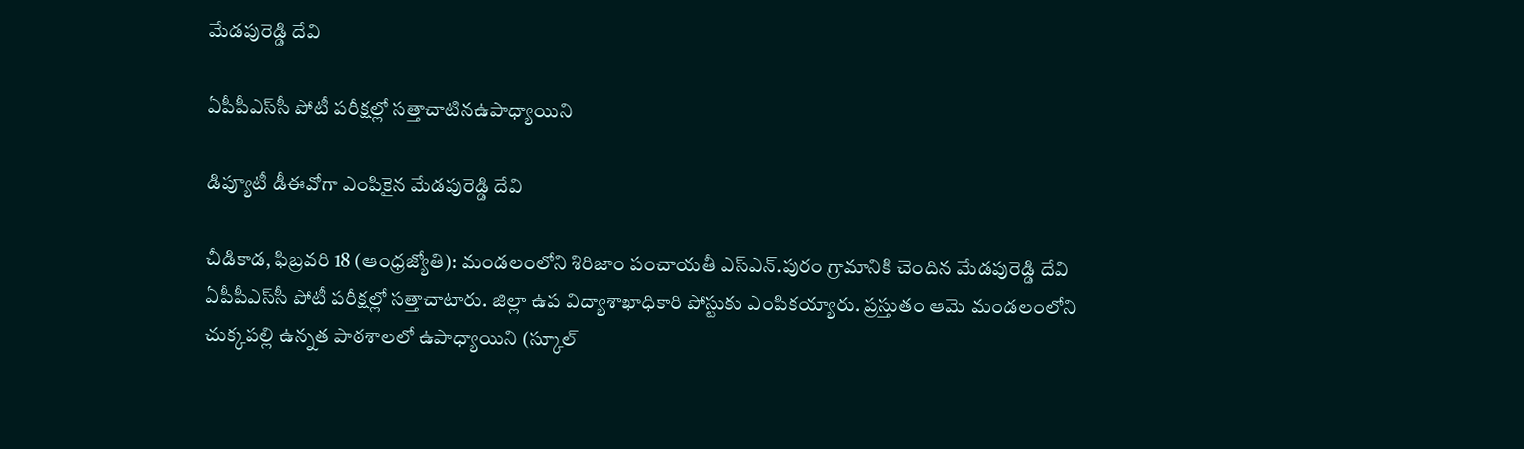మేడపురెడ్డి దేవి

ఏపీపీఎస్‌సీ పోటీ పరీక్షల్లో సత్తాచాటినఉపాధ్యాయిని

డిప్యూటీ డీఈవోగా ఎంపికైన మేడపురెడ్డి దేవి

చీడికాడ, ఫిబ్రవరి 18 (ఆంధ్రజ్యోతి): మండలంలోని శిరిజాం పంచాయతీ ఎస్‌ఎన్‌.పురం గ్రామానికి చెందిన మేడపురెడ్డి దేవి ఏపీపీఎస్‌సీ పోటీ పరీక్షల్లో సత్తాచాటారు. జిల్లా ఉప విద్యాశాఖాధికారి పోస్టుకు ఎంపికయ్యారు. ప్రస్తుతం ఆమె మండలంలోని చుక్కపల్లి ఉన్నత పాఠశాలలో ఉపాధ్యాయిని (స్కూల్‌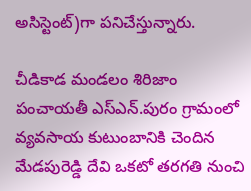అసిస్టెంట్‌)గా పనిచేస్తున్నారు.

చీడికాడ మండలం శిరిజాం పంచాయతీ ఎస్‌ఎన్‌.పురం గ్రామంలో వ్యవసాయ కుటుంబానికి చెందిన మేడపురెడ్డి దేవి ఒకటో తరగతి నుంచి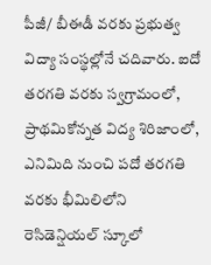పీజీ/ బీఈడీ వరకు ప్రభుత్వ విద్యా సంస్థల్లోనే చదివారు. ఐదో తరగతి వరకు స్వగ్రామంలో, ప్రాథమికోన్నత విద్య శిరిజాంలో, ఎనిమిది నుంచి పదో తరగతి వరకు భీమిలిలోని రెసిడెన్షియల్‌ స్కూలో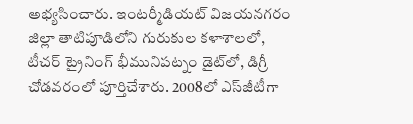అభ్యసించారు. ఇంటర్మీడియట్‌ విజయనగరం జిల్లా తాటిపూడిలోని గురుకుల కళాశాలలో, టీచర్‌ ట్రైనింగ్‌ భీమునిపట్నం డైట్‌లో, డిగ్రీ చోడవరంలో పూర్తిచేశారు. 2008లో ఎస్‌జీటీగా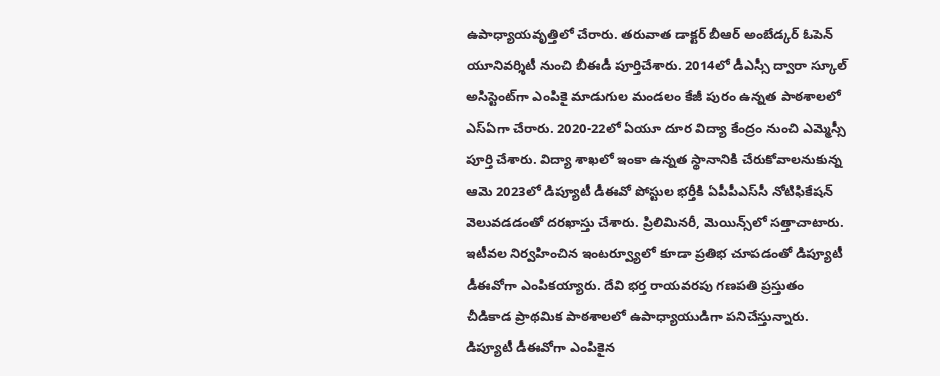ఉపాధ్యాయవృత్తిలో చేరారు. తరువాత డాక్టర్‌ బీఆర్‌ అంబేడ్కర్‌ ఓపెన్‌ యూనివర్శిటీ నుంచి బీఈడీ పూర్తిచేశారు. 2014లో డీఎస్సీ ద్వారా స్కూల్‌ అసిస్టెంట్‌గా ఎంపికై మాడుగుల మండలం కేజీ పురం ఉన్నత పాఠశాలలో ఎస్‌ఏగా చేరారు. 2020-22లో ఏయూ దూర విద్యా కేంద్రం నుంచి ఎమ్మెస్సీ పూర్తి చేశారు. విద్యా శాఖలో ఇంకా ఉన్నత స్థానానికి చేరుకోవాలనుకున్న ఆమె 2023లో డిప్యూటీ డీఈవో పోస్టుల భర్తీకి ఏపీపీఎస్‌సీ నోటిఫికేషన్‌ వెలువడడంతో దరఖాస్తు చేశారు. ప్రిలిమినరీ, మెయిన్స్‌లో సత్తాచాటారు. ఇటీవల నిర్వహించిన ఇంటర్వ్యూలో కూడా ప్రతిభ చూపడంతో డిప్యూటీ డీఈవోగా ఎంపికయ్యారు. దేవి భర్త రాయవరపు గణపతి ప్రస్తుతం చీడికాడ ప్రాథమిక పాఠశాలలో ఉపాధ్యాయుడిగా పనిచేస్తున్నారు. డిప్యూటీ డీఈవోగా ఎంపికైన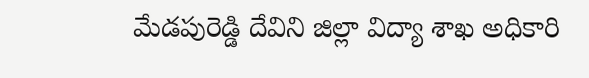మేడపురెడ్డి దేవిని జిల్లా విద్యా శాఖ అధికారి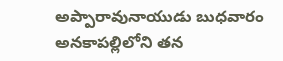అప్పారావునాయుడు బుధవారం అనకాపల్లిలోని తన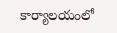కార్యాలయంలో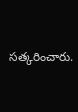సత్కరించారు.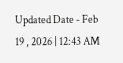Updated Date - Feb 19 , 2026 | 12:43 AM